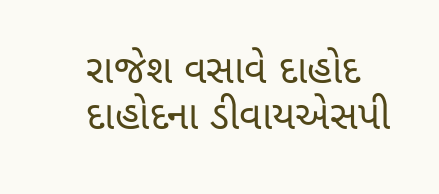રાજેશ વસાવે દાહોદ
દાહોદના ડીવાયએસપી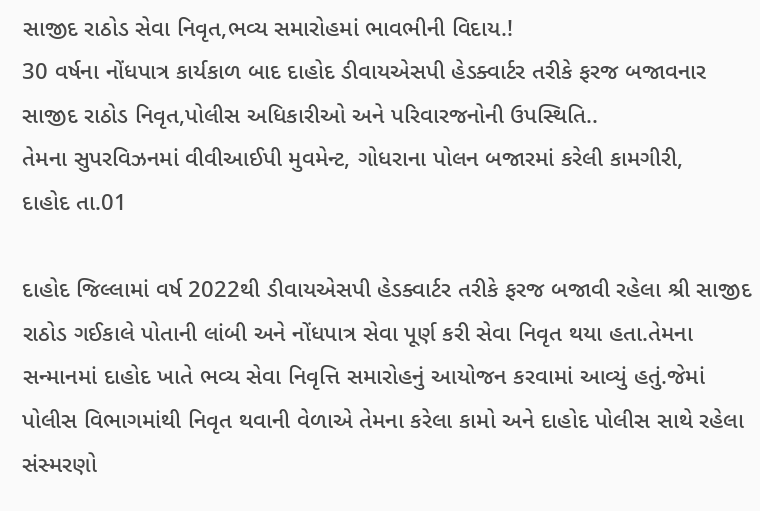સાજીદ રાઠોડ સેવા નિવૃત,ભવ્ય સમારોહમાં ભાવભીની વિદાય.!
30 વર્ષના નોંધપાત્ર કાર્યકાળ બાદ દાહોદ ડીવાયએસપી હેડક્વાર્ટર તરીકે ફરજ બજાવનાર સાજીદ રાઠોડ નિવૃત,પોલીસ અધિકારીઓ અને પરિવારજનોની ઉપસ્થિતિ..
તેમના સુપરવિઝનમાં વીવીઆઈપી મુવમેન્ટ, ગોધરાના પોલન બજારમાં કરેલી કામગીરી,
દાહોદ તા.01

દાહોદ જિલ્લામાં વર્ષ 2022થી ડીવાયએસપી હેડક્વાર્ટર તરીકે ફરજ બજાવી રહેલા શ્રી સાજીદ રાઠોડ ગઈકાલે પોતાની લાંબી અને નોંધપાત્ર સેવા પૂર્ણ કરી સેવા નિવૃત થયા હતા.તેમના સન્માનમાં દાહોદ ખાતે ભવ્ય સેવા નિવૃત્તિ સમારોહનું આયોજન કરવામાં આવ્યું હતું.જેમાં પોલીસ વિભાગમાંથી નિવૃત થવાની વેળાએ તેમના કરેલા કામો અને દાહોદ પોલીસ સાથે રહેલા સંસ્મરણો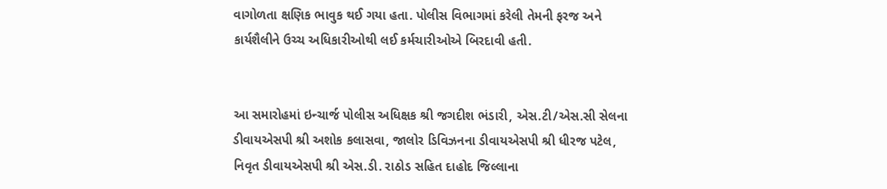વાગોળતા ક્ષણિક ભાવુક થઈ ગયા હતા. પોલીસ વિભાગમાં કરેલી તેમની ફરજ અને કાર્યશૈલીને ઉચ્ચ અધિકારીઓથી લઈ કર્મચારીઓએ બિરદાવી હતી.


આ સમારોહમાં ઇન્ચાર્જ પોલીસ અધિક્ષક શ્રી જગદીશ ભંડારી, એસ.ટી/એસ.સી સેલના ડીવાયએસપી શ્રી અશોક કલાસવા, જાલોર ડિવિઝનના ડીવાયએસપી શ્રી ધીરજ પટેલ, નિવૃત ડીવાયએસપી શ્રી એસ.ડી. રાઠોડ સહિત દાહોદ જિલ્લાના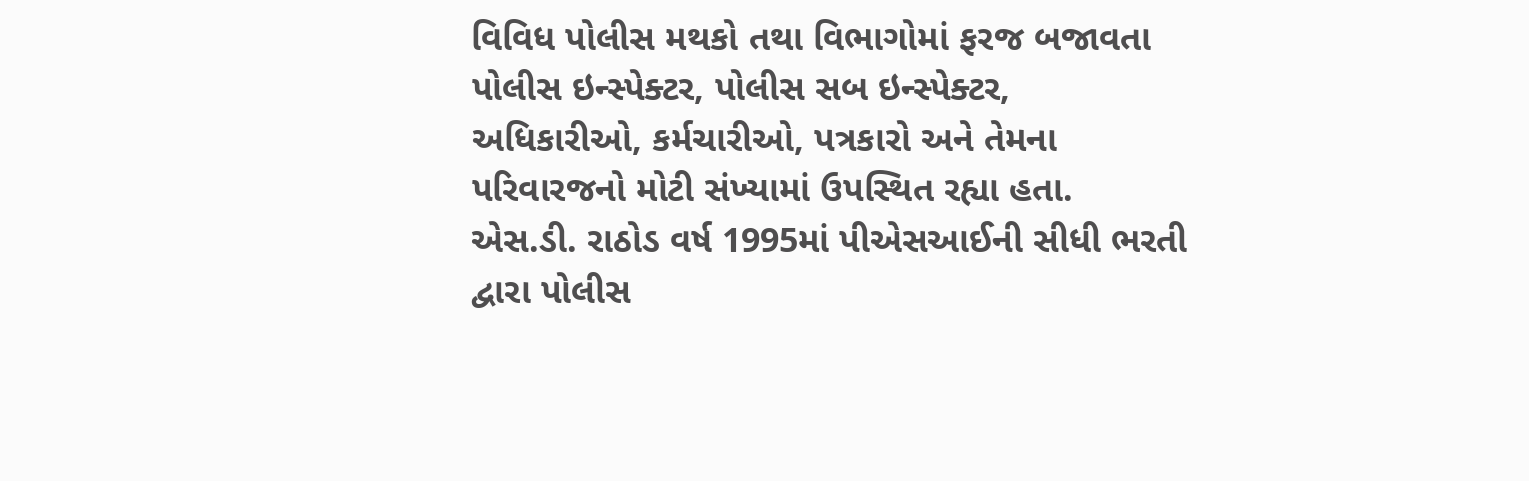વિવિધ પોલીસ મથકો તથા વિભાગોમાં ફરજ બજાવતા પોલીસ ઇન્સ્પેક્ટર, પોલીસ સબ ઇન્સ્પેક્ટર, અધિકારીઓ, કર્મચારીઓ, પત્રકારો અને તેમના પરિવારજનો મોટી સંખ્યામાં ઉપસ્થિત રહ્યા હતા.
એસ.ડી. રાઠોડ વર્ષ 1995માં પીએસઆઈની સીધી ભરતી દ્વારા પોલીસ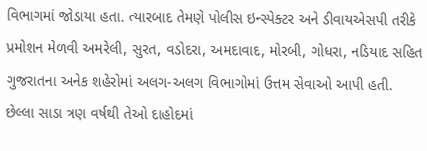વિભાગમાં જોડાયા હતા. ત્યારબાદ તેમણે પોલીસ ઇન્સ્પેક્ટર અને ડીવાયએસપી તરીકે પ્રમોશન મેળવી અમરેલી, સુરત, વડોદરા, અમદાવાદ, મોરબી, ગોધરા, નડિયાદ સહિત ગુજરાતના અનેક શહેરોમાં અલગ-અલગ વિભાગોમાં ઉત્તમ સેવાઓ આપી હતી. છેલ્લા સાડા ત્રણ વર્ષથી તેઓ દાહોદમાં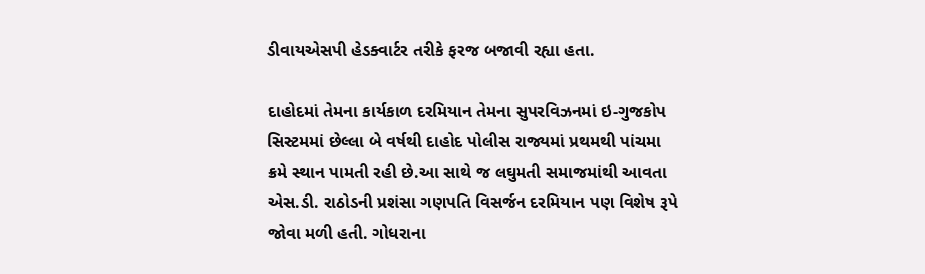ડીવાયએસપી હેડક્વાર્ટર તરીકે ફરજ બજાવી રહ્યા હતા.

દાહોદમાં તેમના કાર્યકાળ દરમિયાન તેમના સુપરવિઝનમાં ઇ-ગુજકોપ સિસ્ટમમાં છેલ્લા બે વર્ષથી દાહોદ પોલીસ રાજ્યમાં પ્રથમથી પાંચમા ક્રમે સ્થાન પામતી રહી છે.આ સાથે જ લઘુમતી સમાજમાંથી આવતા એસ.ડી. રાઠોડની પ્રશંસા ગણપતિ વિસર્જન દરમિયાન પણ વિશેષ રૂપે જોવા મળી હતી. ગોધરાના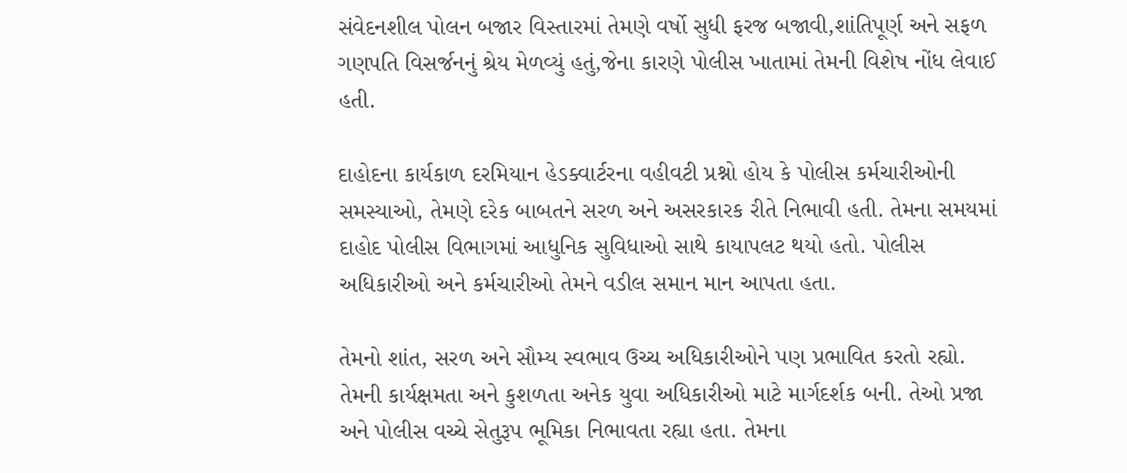સંવેદનશીલ પોલન બજાર વિસ્તારમાં તેમણે વર્ષો સુધી ફરજ બજાવી,શાંતિપૂર્ણ અને સફળ ગણપતિ વિસર્જનનું શ્રેય મેળવ્યું હતું,જેના કારણે પોલીસ ખાતામાં તેમની વિશેષ નોંધ લેવાઈ હતી.

દાહોદના કાર્યકાળ દરમિયાન હેડક્વાર્ટરના વહીવટી પ્રશ્નો હોય કે પોલીસ કર્મચારીઓની સમસ્યાઓ, તેમણે દરેક બાબતને સરળ અને અસરકારક રીતે નિભાવી હતી. તેમના સમયમાં દાહોદ પોલીસ વિભાગમાં આધુનિક સુવિધાઓ સાથે કાયાપલટ થયો હતો. પોલીસ અધિકારીઓ અને કર્મચારીઓ તેમને વડીલ સમાન માન આપતા હતા.

તેમનો શાંત, સરળ અને સૌમ્ય સ્વભાવ ઉચ્ચ અધિકારીઓને પણ પ્રભાવિત કરતો રહ્યો. તેમની કાર્યક્ષમતા અને કુશળતા અનેક યુવા અધિકારીઓ માટે માર્ગદર્શક બની. તેઓ પ્રજા અને પોલીસ વચ્ચે સેતુરૂપ ભૂમિકા નિભાવતા રહ્યા હતા. તેમના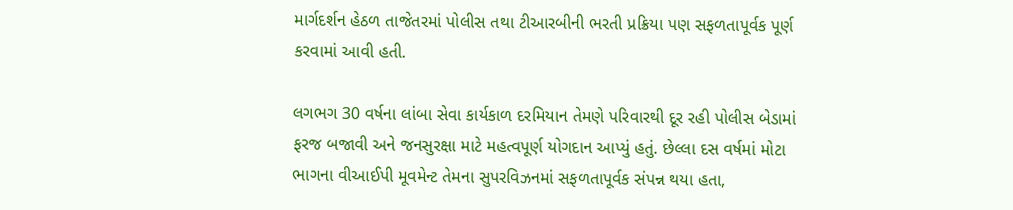માર્ગદર્શન હેઠળ તાજેતરમાં પોલીસ તથા ટીઆરબીની ભરતી પ્રક્રિયા પણ સફળતાપૂર્વક પૂર્ણ કરવામાં આવી હતી.

લગભગ 30 વર્ષના લાંબા સેવા કાર્યકાળ દરમિયાન તેમણે પરિવારથી દૂર રહી પોલીસ બેડામાં ફરજ બજાવી અને જનસુરક્ષા માટે મહત્વપૂર્ણ યોગદાન આપ્યું હતું. છેલ્લા દસ વર્ષમાં મોટા ભાગના વીઆઈપી મૂવમેન્ટ તેમના સુપરવિઝનમાં સફળતાપૂર્વક સંપન્ન થયા હતા,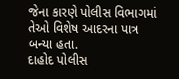જેના કારણે પોલીસ વિભાગમાં તેઓ વિશેષ આદરના પાત્ર બન્યા હતા.
દાહોદ પોલીસ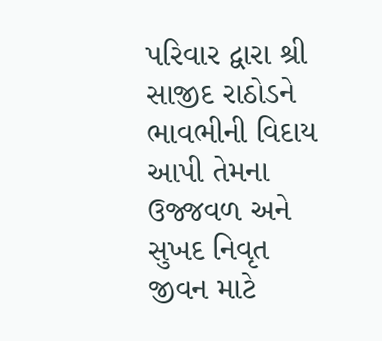પરિવાર દ્વારા શ્રી સાજીદ રાઠોડને ભાવભીની વિદાય આપી તેમના ઉજ્જવળ અને સુખદ નિવૃત જીવન માટે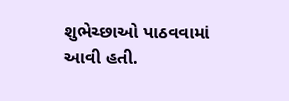શુભેચ્છાઓ પાઠવવામાં આવી હતી.